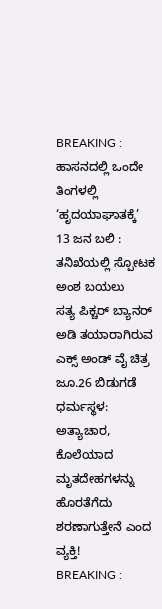BREAKING : ಹಾಸನದಲ್ಲಿ ಒಂದೇ ತಿಂಗಳಲ್ಲಿ ‘ಹೃದಯಾಘಾತಕ್ಕೆ’ 13 ಜನ ಬಲಿ : ತನಿಖೆಯಲ್ಲಿ ಸ್ಪೋಟಕ ಅಂಶ ಬಯಲು
ಸತ್ಯ ಪಿಕ್ಚರ್ ಬ್ಯಾನರ್ ಅಡಿ ತಯಾರಾಗಿರುವ ಎಕ್ಸ್ ಅಂಡ್ ವೈ ಚಿತ್ರ ಜೂ.26 ಬಿಡುಗಡೆ
ಧರ್ಮಸ್ಥಳ: ಅತ್ಯಾಚಾರ, ಕೊಲೆಯಾದ ಮೃತದೇಹಗಳನ್ನು ಹೊರತೆಗೆದು ಶರಣಾಗುತ್ತೇನೆ ಎಂದ ವ್ಯಕ್ತಿ!
BREAKING :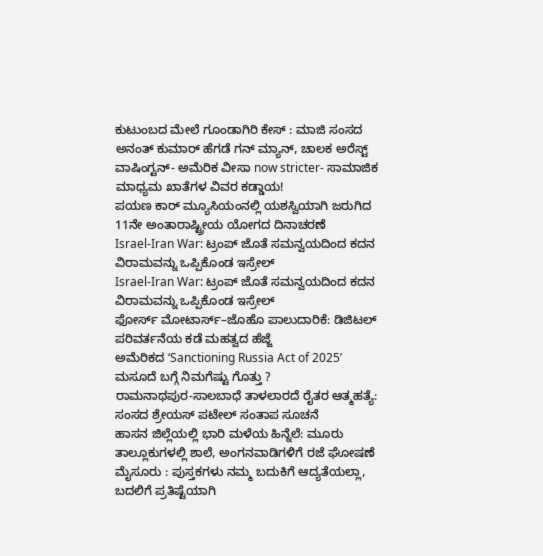ಕುಟುಂಬದ ಮೇಲೆ ಗೂಂಡಾಗಿರಿ ಕೇಸ್ : ಮಾಜಿ ಸಂಸದ ಅನಂತ್ ಕುಮಾರ್ ಹೆಗಡೆ ಗನ್ ಮ್ಯಾನ್, ಚಾಲಕ ಅರೆಸ್ಟ್
ವಾಷಿಂಗ್ಟನ್- ಅಮೆರಿಕ ವೀಸಾ now stricter- ಸಾಮಾಜಿಕ ಮಾಧ್ಯಮ ಖಾತೆಗಳ ವಿವರ ಕಡ್ಡಾಯ!
ಪಯಣ ಕಾರ್ ಮ್ಯೂಸಿಯಂನಲ್ಲಿ ಯಶಸ್ವಿಯಾಗಿ ಜರುಗಿದ 11ನೇ ಅಂತಾರಾಷ್ಟ್ರೀಯ ಯೋಗದ ದಿನಾಚರಣೆ
Israel-Iran War: ಟ್ರಂಪ್ ಜೊತೆ ಸಮನ್ವಯದಿಂದ ಕದನ ವಿರಾಮವನ್ನು ಒಪ್ಪಿಕೊಂಡ ಇಸ್ರೇಲ್
Israel-Iran War: ಟ್ರಂಪ್ ಜೊತೆ ಸಮನ್ವಯದಿಂದ ಕದನ ವಿರಾಮವನ್ನು ಒಪ್ಪಿಕೊಂಡ ಇಸ್ರೇಲ್
ಫೋರ್ಸ್ ಮೋಟಾರ್ಸ್–ಜೊಹೊ ಪಾಲುದಾರಿಕೆ: ಡಿಜಿಟಲ್ ಪರಿವರ್ತನೆಯ ಕಡೆ ಮಹತ್ವದ ಹೆಜ್ಜೆ
ಅಮೆರಿಕದ ‘Sanctioning Russia Act of 2025’ ಮಸೂದೆ ಬಗ್ಗೆ ನಿಮಗೆಷ್ಟು ಗೊತ್ತು ?
ರಾಮನಾಥಪುರ-ಸಾಲಬಾಧೆ ತಾಳಲಾರದೆ ರೈತರ ಆತ್ಮಹತ್ಯೆ: ಸಂಸದ ಶ್ರೇಯಸ್ ಪಟೇಲ್ ಸಂತಾಪ ಸೂಚನೆ
ಹಾಸನ ಜಿಲ್ಲೆಯಲ್ಲಿ ಭಾರಿ ಮಳೆಯ ಹಿನ್ನೆಲೆ: ಮೂರು ತಾಲ್ಲೂಕುಗಳಲ್ಲಿ ಶಾಲೆ, ಅಂಗನವಾಡಿಗಳಿಗೆ ರಜೆ ಘೋಷಣೆ
ಮೈಸೂರು : ಪುಸ್ತಕಗಳು ನಮ್ಮ ಬದುಕಿಗೆ ಆದ್ಯತೆಯಲ್ಲಾ, ಬದಲಿಗೆ ಪ್ರತಿಷ್ಟೆಯಾಗಿ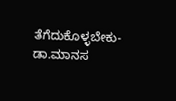ತೆಗೆದುಕೊಳ್ಳಬೇಕು- ಡಾ.ಮಾನಸ